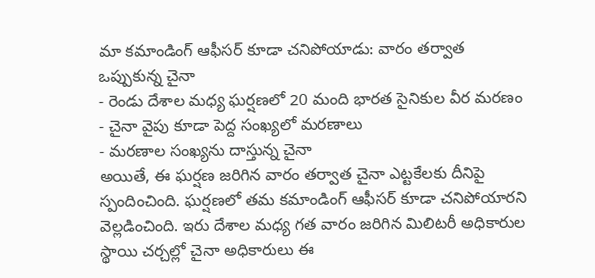మా కమాండింగ్ ఆఫీసర్ కూడా చనిపోయాడు: వారం తర్వాత ఒప్పుకున్న చైనా
- రెండు దేశాల మధ్య ఘర్షణలో 20 మంది భారత సైనికుల వీర మరణం
- చైనా వైపు కూడా పెద్ద సంఖ్యలో మరణాలు
- మరణాల సంఖ్యను దాస్తున్న చైనా
అయితే, ఈ ఘర్షణ జరిగిన వారం తర్వాత చైనా ఎట్టకేలకు దీనిపై స్పందించింది. ఘర్షణలో తమ కమాండింగ్ ఆఫీసర్ కూడా చనిపోయారని వెల్లడించింది. ఇరు దేశాల మధ్య గత వారం జరిగిన మిలిటరీ అధికారుల స్థాయి చర్చల్లో చైనా అధికారులు ఈ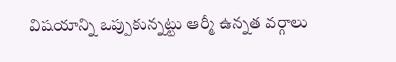విషయాన్ని ఒప్పుకున్నట్టు ఆర్మీ ఉన్నత వర్గాలు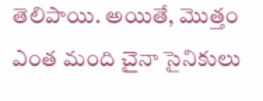తెలిపాయి. అయితే, మొత్తం ఎంత మంది చైనా సైనికులు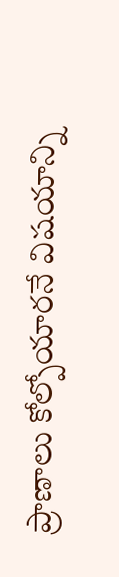ప్రాణాలు కోల్పోయారనే విషయాన్ని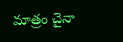మాత్రం చైనా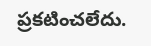ప్రకటించలేదు.